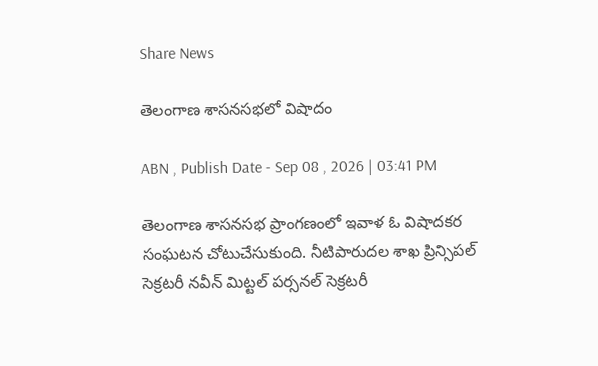Share News

తెలంగాణ శాసనసభలో విషాదం

ABN , Publish Date - Sep 08 , 2026 | 03:41 PM

తెలంగాణ శాసనసభ ప్రాంగణంలో ఇవాళ ఓ విషాదకర సంఘటన చోటుచేసుకుంది. నీటిపారుదల శాఖ ప్రిన్సిపల్ సెక్రటరీ నవీన్ మిట్టల్ పర్సనల్ సెక్రటరీ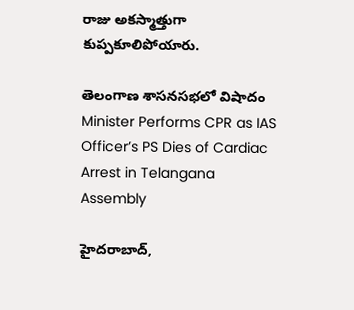రాజు అకస్మాత్తుగా కుప్పకూలిపోయారు.

తెలంగాణ శాసనసభలో విషాదం
Minister Performs CPR as IAS Officer’s PS Dies of Cardiac Arrest in Telangana Assembly

హైదరాబాద్,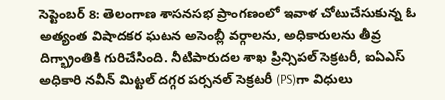సెప్టెంబర్ 8: తెలంగాణ శాసనసభ ప్రాంగణంలో ఇవాళ చోటుచేసుకున్న ఓ అత్యంత విషాదకర ఘటన అసెంబ్లీ వర్గాలను, అధికారులను తీవ్ర దిగ్భ్రాంతికి గురిచేసింది. నీటిపారుదల శాఖ ప్రిన్సిపల్ సెక్రటరీ, ఐఏఎస్ అధికారి నవీన్ మిట్టల్ దగ్గర పర్సనల్ సెక్రటరీ (PS)గా విధులు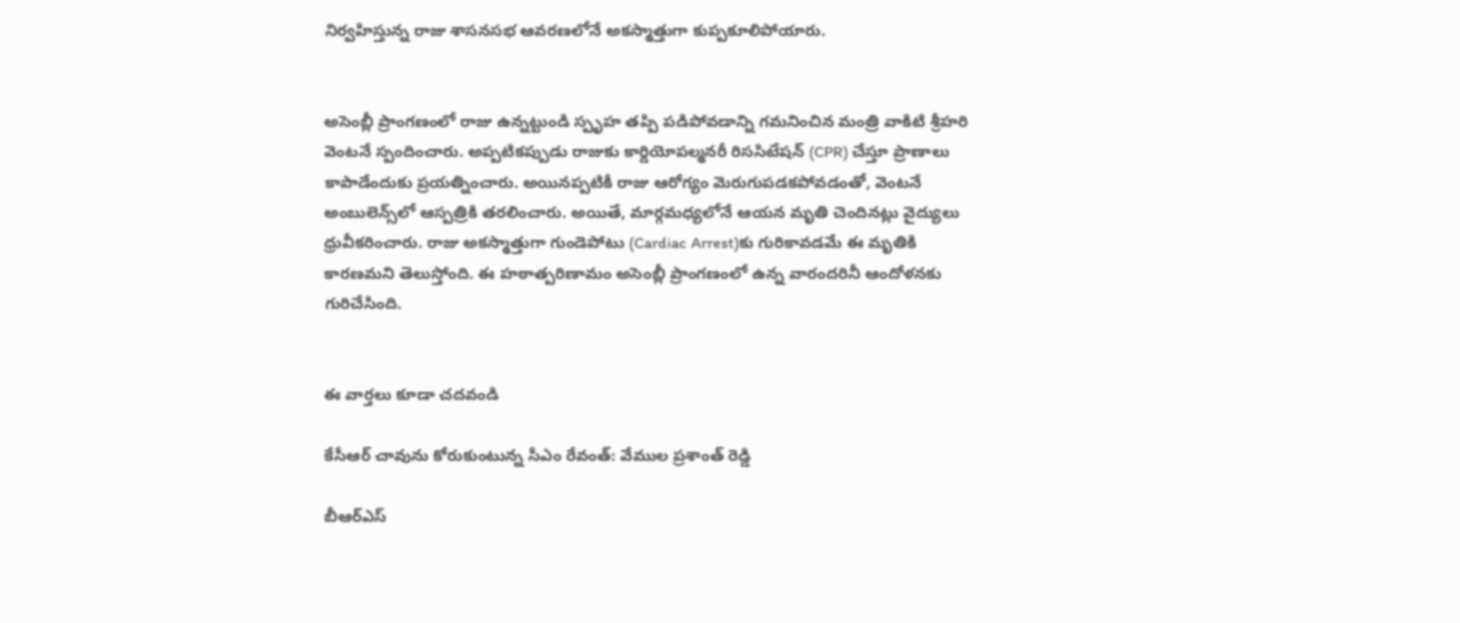నిర్వహిస్తున్న రాజు శాసనసభ ఆవరణలోనే అకస్మాత్తుగా కుప్పకూలిపోయారు.


అసెంబ్లీ ప్రాంగణంలో రాజు ఉన్నట్టుండి స్పృహ తప్పి పడిపోవడాన్ని గమనించిన మంత్రి వాకిటి శ్రీహరి వెంటనే స్పందించారు. అప్పటికప్పుడు రాజుకు కార్డియోపల్మనరీ రిససిటేషన్ (CPR) చేస్తూ ప్రాణాలు కాపాడేందుకు ప్రయత్నించారు. అయినప్పటికీ రాజు ఆరోగ్యం మెరుగుపడకపోవడంతో, వెంటనే అంబులెన్స్‌లో ఆస్పత్రికి తరలించారు. అయితే, మార్గమధ్యలోనే ఆయన మృతి చెందినట్లు వైద్యులు ధ్రువీకరించారు. రాజు అకస్మాత్తుగా గుండెపోటు (Cardiac Arrest)కు గురికావడమే ఈ మృతికి కారణమని తెలుస్తోంది. ఈ హఠాత్పరిణామం అసెంబ్లీ ప్రాంగణంలో ఉన్న వారందరినీ ఆందోళనకు గురిచేసింది.


ఈ వార్తలు కూడా చదవండి

కేసీఆర్ చావును కోరుకుంటున్న సీఎం రేవంత్: వేముల ప్రశాంత్ రెడ్డి

బీఆర్‌ఎస్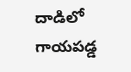దాడిలో గాయపడ్డ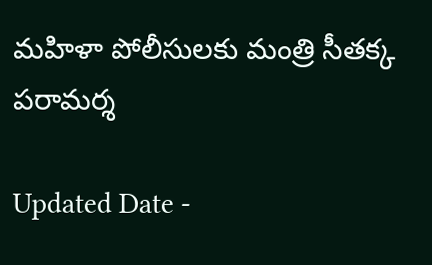మహిళా పోలీసులకు మంత్రి సీతక్క పరామర్శ

Updated Date -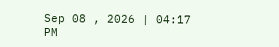Sep 08 , 2026 | 04:17 PM